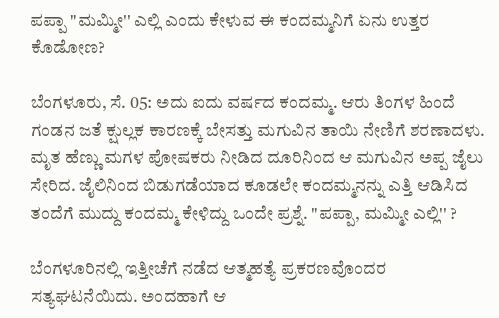ಪಪ್ಪಾ "ಮಮ್ಮೀ'' ಎಲ್ಲಿ ಎಂದು ಕೇಳುವ ಈ ಕಂದಮ್ಮನಿಗೆ ಏನು ಉತ್ತರ ಕೊಡೋಣ?

ಬೆಂಗಳೂರು, ಸೆ. 05: ಅದು ಐದು ವರ್ಷದ ಕಂದಮ್ಮ. ಆರು ತಿಂಗಳ ಹಿಂದೆ ಗಂಡನ ಜತೆ ಕ್ಷುಲ್ಲಕ ಕಾರಣಕ್ಕೆ ಬೇಸತ್ತು ಮಗುವಿನ ತಾಯಿ ನೇಣಿಗೆ ಶರಣಾದಳು. ಮೃತ ಹೆಣ್ಣು ಮಗಳ ಪೋಷಕರು ನೀಡಿದ ದೂರಿನಿಂದ ಆ ಮಗುವಿನ ಅಪ್ಪ ಜೈಲು ಸೇರಿದ. ಜೈಲಿನಿಂದ ಬಿಡುಗಡೆಯಾದ ಕೂಡಲೇ ಕಂದಮ್ಮನನ್ನು ಎತ್ತಿ ಆಡಿಸಿದ ತಂದೆಗೆ ಮುದ್ದು ಕಂದಮ್ಮ ಕೇಳಿದ್ದು ಒಂದೇ ಪ್ರಶ್ನೆ. "ಪಪ್ಪಾ, ಮಮ್ಮೀ ಎಲ್ಲಿ'' ?

ಬೆಂಗಳೂರಿನಲ್ಲಿ ಇತ್ತೀಚೆಗೆ ನಡೆದ ಆತ್ಮಹತ್ಯೆ ಪ್ರಕರಣವೊಂದರ ಸತ್ಯಘಟನೆಯಿದು. ಅಂದಹಾಗೆ ಆ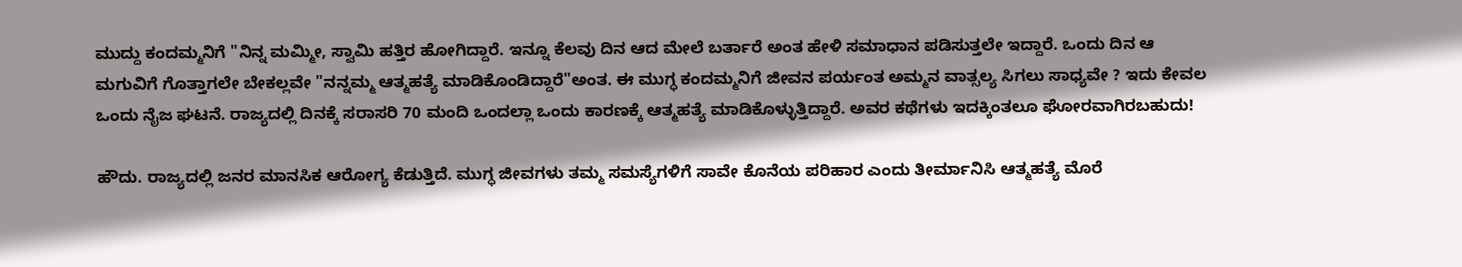ಮುದ್ದು ಕಂದಮ್ಮನಿಗೆ "ನಿನ್ನ ಮಮ್ಮೀ, ಸ್ವಾಮಿ ಹತ್ತಿರ ಹೋಗಿದ್ದಾರೆ. ಇನ್ನೂ ಕೆಲವು ದಿನ ಆದ ಮೇಲೆ ಬರ್ತಾರೆ ಅಂತ ಹೇಳಿ ಸಮಾಧಾನ ಪಡಿಸುತ್ತಲೇ ಇದ್ದಾರೆ. ಒಂದು ದಿನ ಆ ಮಗುವಿಗೆ ಗೊತ್ತಾಗಲೇ ಬೇಕಲ್ಲವೇ "ನನ್ನಮ್ಮ ಆತ್ಮಹತ್ಯೆ ಮಾಡಿಕೊಂಡಿದ್ದಾರೆ"ಅಂತ. ಈ ಮುಗ್ಧ ಕಂದಮ್ಮನಿಗೆ ಜೀವನ ಪರ್ಯಂತ ಅಮ್ಮನ ವಾತ್ಸಲ್ಯ ಸಿಗಲು ಸಾಧ್ಯವೇ ? ಇದು ಕೇವಲ ಒಂದು ನೈಜ ಘಟನೆ. ರಾಜ್ಯದಲ್ಲಿ ದಿನಕ್ಕೆ ಸರಾಸರಿ 70 ಮಂದಿ ಒಂದಲ್ಲಾ ಒಂದು ಕಾರಣಕ್ಕೆ ಆತ್ಮಹತ್ಯೆ ಮಾಡಿಕೊಳ್ಳುತ್ತಿದ್ದಾರೆ. ಅವರ ಕಥೆಗಳು ಇದಕ್ಕಿಂತಲೂ ಘೋರವಾಗಿರಬಹುದು!

ಹೌದು. ರಾಜ್ಯದಲ್ಲಿ ಜನರ ಮಾನಸಿಕ ಆರೋಗ್ಯ ಕೆಡುತ್ತಿದೆ. ಮುಗ್ಧ ಜೀವಗಳು ತಮ್ಮ ಸಮಸ್ಯೆಗಳಿಗೆ ಸಾವೇ ಕೊನೆಯ ಪರಿಹಾರ ಎಂದು ತೀರ್ಮಾನಿಸಿ ಆತ್ಮಹತ್ಯೆ ಮೊರೆ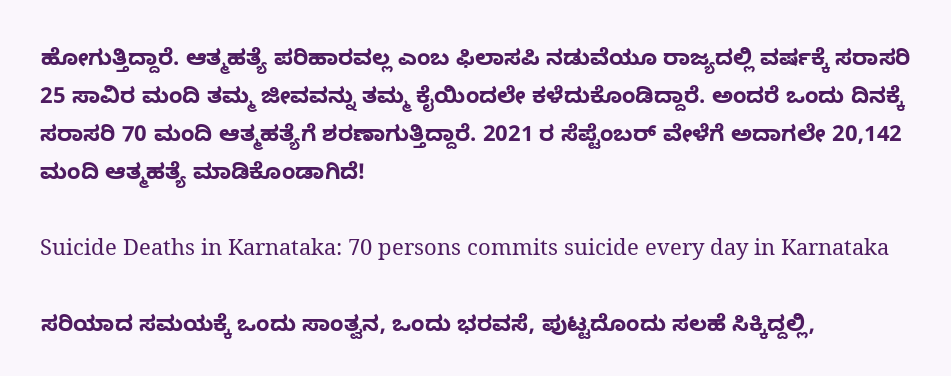ಹೋಗುತ್ತಿದ್ದಾರೆ. ಆತ್ಮಹತ್ಯೆ ಪರಿಹಾರವಲ್ಲ ಎಂಬ ಫಿಲಾಸಪಿ ನಡುವೆಯೂ ರಾಜ್ಯದಲ್ಲಿ ವರ್ಷಕ್ಕೆ ಸರಾಸರಿ 25 ಸಾವಿರ ಮಂದಿ ತಮ್ಮ ಜೀವವನ್ನು ತಮ್ಮ ಕೈಯಿಂದಲೇ ಕಳೆದುಕೊಂಡಿದ್ದಾರೆ. ಅಂದರೆ ಒಂದು ದಿನಕ್ಕೆ ಸರಾಸರಿ 70 ಮಂದಿ ಆತ್ಮಹತ್ಯೆಗೆ ಶರಣಾಗುತ್ತಿದ್ದಾರೆ. 2021 ರ ಸೆಪ್ಟೆಂಬರ್ ವೇಳೆಗೆ ಅದಾಗಲೇ 20,142 ಮಂದಿ ಆತ್ಮಹತ್ಯೆ ಮಾಡಿಕೊಂಡಾಗಿದೆ!

Suicide Deaths in Karnataka: 70 persons commits suicide every day in Karnataka

ಸರಿಯಾದ ಸಮಯಕ್ಕೆ ಒಂದು ಸಾಂತ್ವನ, ಒಂದು ಭರವಸೆ, ಪುಟ್ಟದೊಂದು ಸಲಹೆ ಸಿಕ್ಕಿದ್ದಲ್ಲಿ,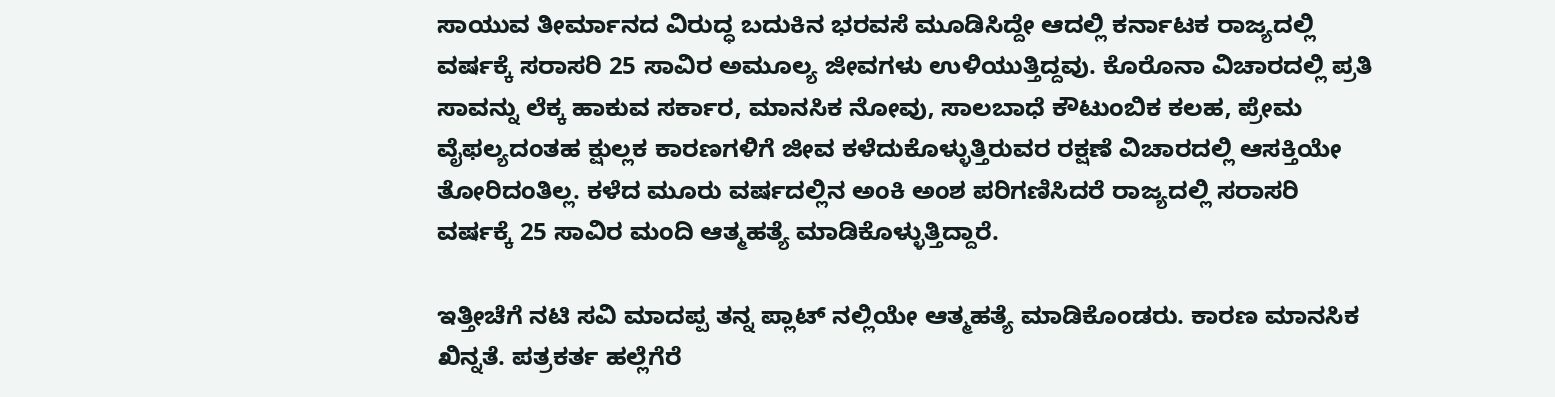ಸಾಯುವ ತೀರ್ಮಾನದ ವಿರುದ್ಧ ಬದುಕಿನ ಭರವಸೆ ಮೂಡಿಸಿದ್ದೇ ಆದಲ್ಲಿ ಕರ್ನಾಟಕ ರಾಜ್ಯದಲ್ಲಿ ವರ್ಷಕ್ಕೆ ಸರಾಸರಿ 25 ಸಾವಿರ ಅಮೂಲ್ಯ ಜೀವಗಳು ಉಳಿಯುತ್ತಿದ್ದವು. ಕೊರೊನಾ ವಿಚಾರದಲ್ಲಿ ಪ್ರತಿ ಸಾವನ್ನು ಲೆಕ್ಕ ಹಾಕುವ ಸರ್ಕಾರ, ಮಾನಸಿಕ ನೋವು, ಸಾಲಬಾಧೆ ಕೌಟುಂಬಿಕ ಕಲಹ, ಪ್ರೇಮ ವೈಫಲ್ಯದಂತಹ ಕ್ಷುಲ್ಲಕ ಕಾರಣಗಳಿಗೆ ಜೀವ ಕಳೆದುಕೊಳ್ಳುತ್ತಿರುವರ ರಕ್ಷಣೆ ವಿಚಾರದಲ್ಲಿ ಆಸಕ್ತಿಯೇ ತೋರಿದಂತಿಲ್ಲ. ಕಳೆದ ಮೂರು ವರ್ಷದಲ್ಲಿನ ಅಂಕಿ ಅಂಶ ಪರಿಗಣಿಸಿದರೆ ರಾಜ್ಯದಲ್ಲಿ ಸರಾಸರಿ ವರ್ಷಕ್ಕೆ 25 ಸಾವಿರ ಮಂದಿ ಆತ್ಮಹತ್ಯೆ ಮಾಡಿಕೊಳ್ಳುತ್ತಿದ್ದಾರೆ.

ಇತ್ತೀಚೆಗೆ ನಟಿ ಸವಿ ಮಾದಪ್ಪ ತನ್ನ ಪ್ಲಾಟ್ ನಲ್ಲಿಯೇ ಆತ್ಮಹತ್ಯೆ ಮಾಡಿಕೊಂಡರು. ಕಾರಣ ಮಾನಸಿಕ ಖಿನ್ನತೆ. ಪತ್ರಕರ್ತ ಹಲ್ಲೆಗೆರೆ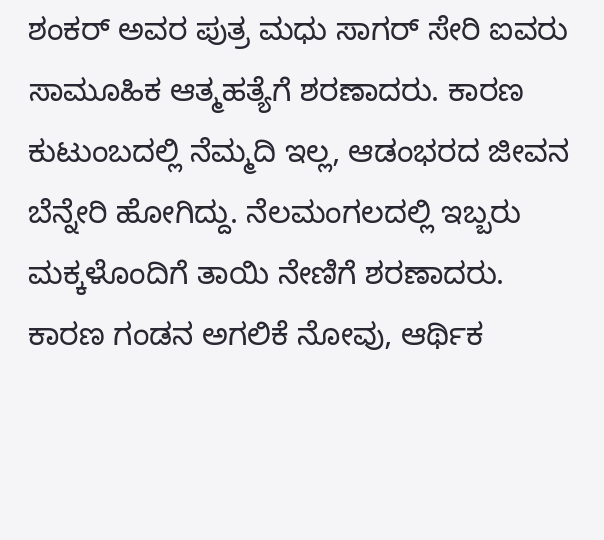ಶಂಕರ್ ಅವರ ಪುತ್ರ ಮಧು ಸಾಗರ್ ಸೇರಿ ಐವರು ಸಾಮೂಹಿಕ ಆತ್ಮಹತ್ಯೆಗೆ ಶರಣಾದರು. ಕಾರಣ ಕುಟುಂಬದಲ್ಲಿ ನೆಮ್ಮದಿ ಇಲ್ಲ, ಆಡಂಭರದ ಜೀವನ ಬೆನ್ನೇರಿ ಹೋಗಿದ್ದು. ನೆಲಮಂಗಲದಲ್ಲಿ ಇಬ್ಬರು ಮಕ್ಕಳೊಂದಿಗೆ ತಾಯಿ ನೇಣಿಗೆ ಶರಣಾದರು. ಕಾರಣ ಗಂಡನ ಅಗಲಿಕೆ ನೋವು, ಆರ್ಥಿಕ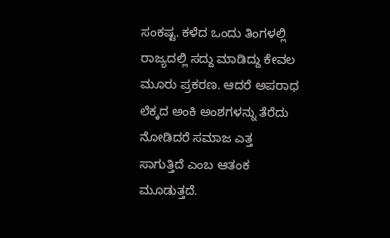ಸಂಕಷ್ಟ. ಕಳೆದ ಒಂದು ತಿಂಗಳಲ್ಲಿ ರಾಜ್ಯದಲ್ಲಿ ಸದ್ದು ಮಾಡಿದ್ದು ಕೇವಲ ಮೂರು ಪ್ರಕರಣ. ಆದರೆ ಅಪರಾಧ ಲೆಕ್ಕದ ಅಂಕಿ ಅಂಶಗಳನ್ನು ತೆರೆದು ನೋಡಿದರೆ ಸಮಾಜ ಎತ್ತ ಸಾಗುತ್ತಿದೆ ಎಂಬ ಆತಂಕ ಮೂಡುತ್ತದೆ.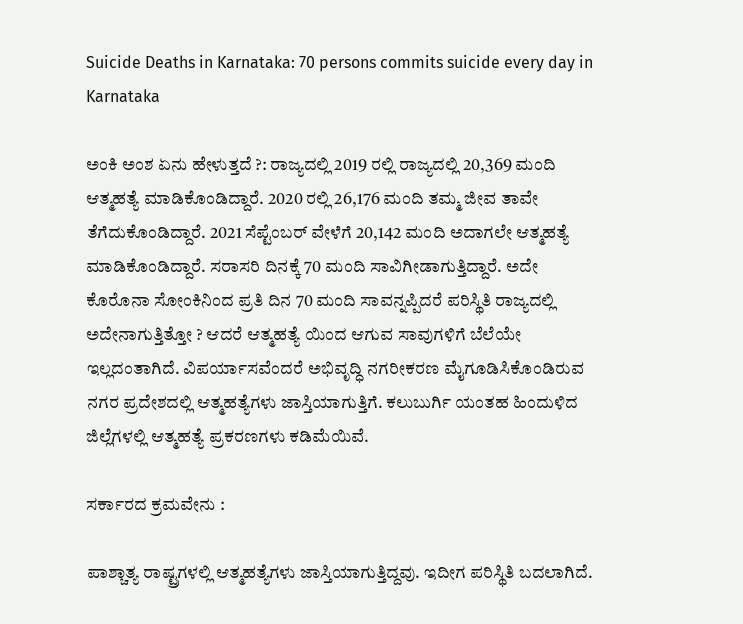Suicide Deaths in Karnataka: 70 persons commits suicide every day in Karnataka

ಅಂಕಿ ಅಂಶ ಏನು ಹೇಳುತ್ತದೆ ?: ರಾಜ್ಯದಲ್ಲಿ 2019 ರಲ್ಲಿ ರಾಜ್ಯದಲ್ಲಿ 20,369 ಮಂದಿ ಆತ್ಮಹತ್ಯೆ ಮಾಡಿಕೊಂಡಿದ್ದಾರೆ. 2020 ರಲ್ಲಿ 26,176 ಮಂದಿ ತಮ್ಮ ಜೀವ ತಾವೇ ತೆಗೆದುಕೊಂಡಿದ್ದಾರೆ. 2021 ಸೆಪ್ಟೆಂಬರ್ ವೇಳೆಗೆ 20,142 ಮಂದಿ ಅದಾಗಲೇ ಆತ್ಮಹತ್ಯೆ ಮಾಡಿಕೊಂಡಿದ್ದಾರೆ. ಸರಾಸರಿ ದಿನಕ್ಕೆ 70 ಮಂದಿ ಸಾವಿಗೀಡಾಗುತ್ತಿದ್ದಾರೆ. ಅದೇ ಕೊರೊನಾ ಸೋಂಕಿನಿಂದ ಪ್ರತಿ ದಿನ 70 ಮಂದಿ ಸಾವನ್ನಪ್ಪಿದರೆ ಪರಿಸ್ಥಿತಿ ರಾಜ್ಯದಲ್ಲಿ ಅದೇನಾಗುತ್ತಿತ್ತೋ ? ಆದರೆ ಆತ್ಮಹತ್ಯೆ ಯಿಂದ ಆಗುವ ಸಾವುಗಳಿಗೆ ಬೆಲೆಯೇ ಇಲ್ಲದಂತಾಗಿದೆ. ವಿಪರ್ಯಾಸವೆಂದರೆ ಅಭಿವೃದ್ಧಿ ನಗರೀಕರಣ ಮೈಗೂಡಿಸಿಕೊಂಡಿರುವ ನಗರ ಪ್ರದೇಶದಲ್ಲಿ ಆತ್ಮಹತ್ಯೆಗಳು ಜಾಸ್ತಿಯಾಗುತ್ತಿಗೆ. ಕಲುಬುರ್ಗಿ ಯಂತಹ ಹಿಂದುಳಿದ ಜಿಲ್ಲೆಗಳಲ್ಲಿ ಆತ್ಮಹತ್ಯೆ ಪ್ರಕರಣಗಳು ಕಡಿಮೆಯಿವೆ.

ಸರ್ಕಾರದ ಕ್ರಮವೇನು :

ಪಾಶ್ಚಾತ್ಯ ರಾಷ್ಟ್ರಗಳಲ್ಲಿ ಆತ್ಮಹತ್ಯೆಗಳು ಜಾಸ್ತಿಯಾಗುತ್ತಿದ್ದವು. ಇದೀಗ ಪರಿಸ್ಥಿತಿ ಬದಲಾಗಿದೆ.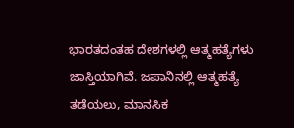ಭಾರತದಂತಹ ದೇಶಗಳಲ್ಲಿ ಆತ್ಮಹತ್ಯೆಗಳು ಜಾಸ್ತಿಯಾಗಿವೆ. ಜಪಾನಿನಲ್ಲಿ ಆತ್ಮಹತ್ಯೆ ತಡೆಯಲು, ಮಾನಸಿಕ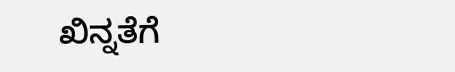ಖಿನ್ನತೆಗೆ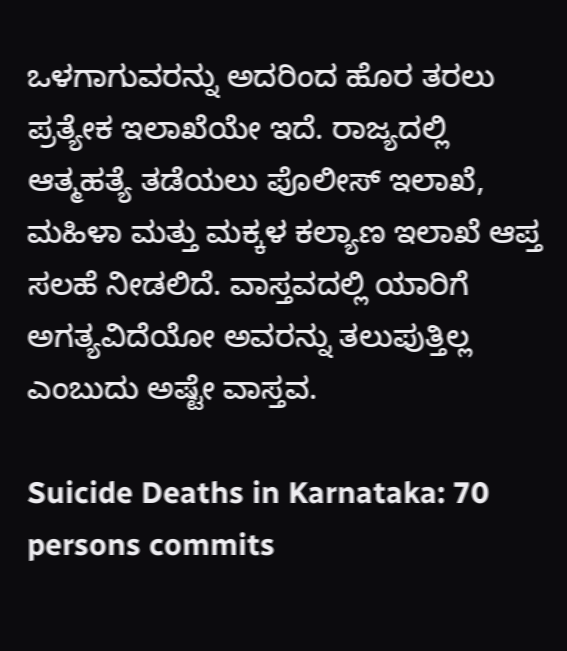ಒಳಗಾಗುವರನ್ನು ಅದರಿಂದ ಹೊರ ತರಲು ಪ್ರತ್ಯೇಕ ಇಲಾಖೆಯೇ ಇದೆ. ರಾಜ್ಯದಲ್ಲಿ ಆತ್ಮಹತ್ಯೆ ತಡೆಯಲು ಪೊಲೀಸ್ ಇಲಾಖೆ, ಮಹಿಳಾ ಮತ್ತು ಮಕ್ಕಳ ಕಲ್ಯಾಣ ಇಲಾಖೆ ಆಪ್ತ ಸಲಹೆ ನೀಡಲಿದೆ. ವಾಸ್ತವದಲ್ಲಿ ಯಾರಿಗೆ ಅಗತ್ಯವಿದೆಯೋ ಅವರನ್ನು ತಲುಪುತ್ತಿಲ್ಲ ಎಂಬುದು ಅಷ್ಟೇ ವಾಸ್ತವ.

Suicide Deaths in Karnataka: 70 persons commits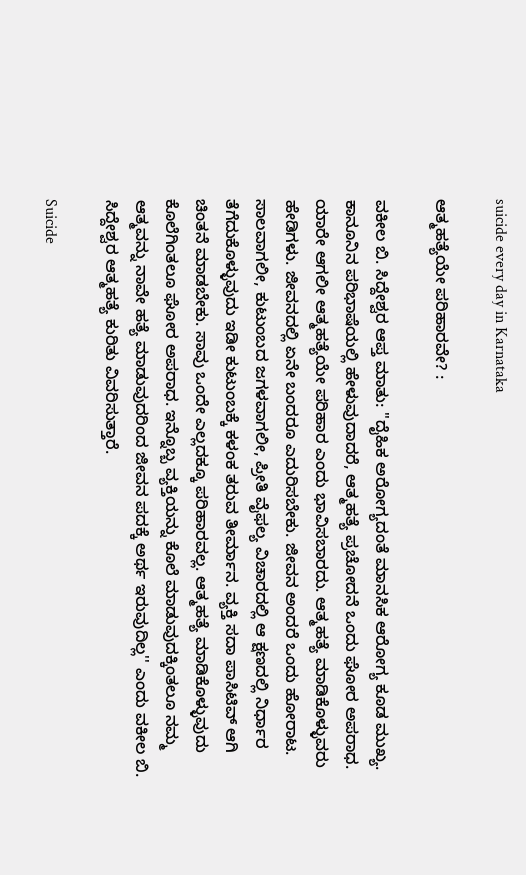suicide every day in Karnataka

ಆತ್ಮಹತ್ಯೆಯೇ ಪರಿಹಾರವೇ? :

ವಕೀಲ ಬಿ. ಸಿದ್ದೇಶ್ವರ ಆಪ್ತ ಮಾತು: "ದೈಹಿಕ ಅರೋಗ್ಯದಂತೆ ಮಾನಸಿಕ ಆರೋಗ್ಯ ಕೂಡ ಮುಖ್ಯ. ಕಾನೂನಿನ ಪರಿಭಾಷೆಯಲ್ಲಿ ಹೇಳುವುದಾದರೆ, ಆತ್ಮಹತ್ಯೆ ಪ್ರಚೋದನೆ ಒಂದು ಘೋರ ಅಪರಾಧ. ಯಾರೇ ಆಗಲೀ ಆತ್ಮಹತ್ಯೆಯೇ ಪರಿಹಾರ ಎಂದು ಭಾವಿಸಬಾರದು. ಆತ್ಮಹತ್ಯೆ ಮಾಡಿಕೊಳ್ಳುವರು ಹೇಡಿಗಳು. ಜೀವನದಲ್ಲಿ ಏನೇ ಬಂದರೂ ಎದುರಿಸಬೇಕು. ಜೀವನ ಅಂದರೆ ಒಂದು ಹೋರಾಟ. ಸಾಲವಾಗಲೀ, ಕುಟುಂಬದ ಜಗಳವಾಗಲೀ, ಪ್ರೀತಿ ವೈಫಲ್ಯ ವಿಚಾರದಲ್ಲಿ ಆ ಕ್ಷಣದಲ್ಲಿ ನಿರ್ಧಾರ ತೆಗೆದುಕೊಳ್ಳುವುದು ಇಡೀ ಕುಟುಂಬಕ್ಕೆ ಕಳಂಕ ತರುವ ತೀರ್ಮಾನ. ವ್ಯಕ್ತಿ ಸದಾ ಪಾಸಿಟಿವ್ ಆಗಿ ಚಿಂತನೆ ಮಾಡಬೇಕು. ಸಾವು ಒಂದೇ ಎಲ್ಲದಕ್ಕೂ ಪರಿಹಾರವಲ್ಲ. ಆತ್ಮಹತ್ಯೆ ಮಾಡಿಕೊಳ್ಳುವುದು ಕೊಲೆಗಿಂತಲೂ ಘೋರ ಅಪರಾಧ. ಇನ್ನೊಬ್ಬ ವ್ಯಕ್ತಿಯನ್ನು ಕೊಲೆ ಮಾಡುವುದಕ್ಕಿಂತಲೂ ನಮ್ಮ ಆತ್ಮವನ್ನು ನಾವೇ ಹತ್ಯೆ ಮಾಡುವುದರಿಂದ ಜೀವನ ಪದಕ್ಕೆ ಅರ್ಥ ಇರುವುದಿಲ್ಲ'' ಎಂದು ವಕೀಲ ಬಿ. ಸಿದ್ದೇಶ್ವರ ಆತ್ಮಹತ್ಯೆ ಕುರಿತು ವಿವರಿಸುತ್ತಾರೆ.

Suicide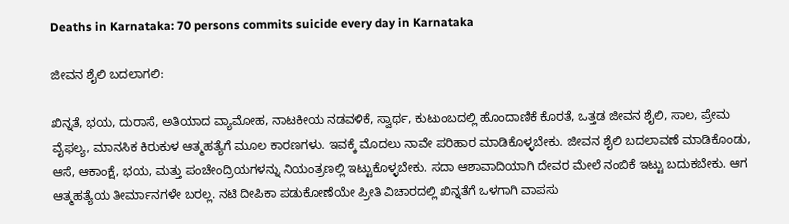Deaths in Karnataka: 70 persons commits suicide every day in Karnataka

ಜೀವನ ಶೈಲಿ ಬದಲಾಗಲಿ:

ಖಿನ್ನತೆ, ಭಯ, ದುರಾಸೆ, ಅತಿಯಾದ ವ್ಯಾಮೋಹ, ನಾಟಕೀಯ ನಡವಳಿಕೆ, ಸ್ವಾರ್ಥ, ಕುಟುಂಬದಲ್ಲಿ ಹೊಂದಾಣಿಕೆ ಕೊರತೆ, ಒತ್ತಡ ಜೀವನ ಶೈಲಿ, ಸಾಲ, ಪ್ರೇಮ ವೈಫಲ್ಯ, ಮಾನಸಿಕ ಕಿರುಕುಳ ಆತ್ಮಹತ್ಯೆಗೆ ಮೂಲ ಕಾರಣಗಳು. ಇವಕ್ಕೆ ಮೊದಲು ನಾವೇ ಪರಿಹಾರ ಮಾಡಿಕೊಳ್ಳಬೇಕು. ಜೀವನ ಶೈಲಿ ಬದಲಾವಣೆ ಮಾಡಿಕೊಂಡು, ಆಸೆ, ಆಕಾಂಕ್ಷೆ, ಭಯ, ಮತ್ತು ಪಂಚೇಂದ್ರಿಯಗಳನ್ನು ನಿಯಂತ್ರಣಲ್ಲಿ ಇಟ್ಟುಕೊಳ್ಳಬೇಕು. ಸದಾ ಆಶಾವಾದಿಯಾಗಿ ದೇವರ ಮೇಲೆ ನಂಬಿಕೆ ಇಟ್ಟು ಬದುಕಬೇಕು. ಆಗ ಆತ್ಮಹತ್ಯೆಯ ತೀರ್ಮಾನಗಳೇ ಬರಲ್ಲ. ನಟಿ ದೀಪಿಕಾ ಪಡುಕೋಣೆಯೇ ಪ್ರೀತಿ ವಿಚಾರದಲ್ಲಿ ಖಿನ್ನತೆಗೆ ಒಳಗಾಗಿ ವಾಪಸು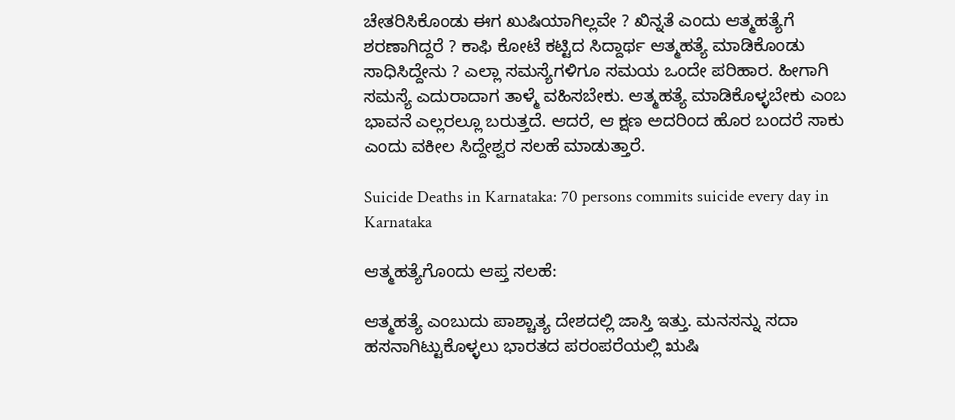ಚೇತರಿಸಿಕೊಂಡು ಈಗ ಖುಷಿಯಾಗಿಲ್ಲವೇ ? ಖಿನ್ನತೆ ಎಂದು ಆತ್ಮಹತ್ಯೆಗೆ ಶರಣಾಗಿದ್ದರೆ ? ಕಾಫಿ ಕೋಟೆ ಕಟ್ಟಿದ ಸಿದ್ದಾರ್ಥ ಆತ್ಮಹತ್ಯೆ ಮಾಡಿಕೊಂಡು ಸಾಧಿಸಿದ್ದೇನು ? ಎಲ್ಲಾ ಸಮಸ್ಯೆಗಳಿಗೂ ಸಮಯ ಒಂದೇ ಪರಿಹಾರ. ಹೀಗಾಗಿ ಸಮಸ್ಯೆ ಎದುರಾದಾಗ ತಾಳ್ಮೆ ವಹಿಸಬೇಕು. ಆತ್ಮಹತ್ಯೆ ಮಾಡಿಕೊಳ್ಳಬೇಕು ಎಂಬ ಭಾವನೆ ಎಲ್ಲರಲ್ಲೂ ಬರುತ್ತದೆ. ಆದರೆ, ಆ ಕ್ಷಣ ಅದರಿಂದ ಹೊರ ಬಂದರೆ ಸಾಕು ಎಂದು ವಕೀಲ ಸಿದ್ದೇಶ್ವರ ಸಲಹೆ ಮಾಡುತ್ತಾರೆ.

Suicide Deaths in Karnataka: 70 persons commits suicide every day in Karnataka

ಆತ್ಮಹತ್ಯೆಗೊಂದು ಆಪ್ತ ಸಲಹೆ:

ಆತ್ಮಹತ್ಯೆ ಎಂಬುದು ಪಾಶ್ಚಾತ್ಯ ದೇಶದಲ್ಲಿ ಜಾಸ್ತಿ ಇತ್ತು. ಮನಸನ್ನು ಸದಾ ಹಸನಾಗಿಟ್ಟುಕೊಳ್ಳಲು ಭಾರತದ ಪರಂಪರೆಯಲ್ಲಿ ಋಷಿ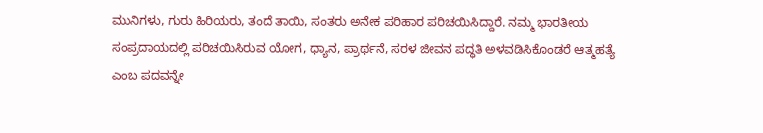ಮುನಿಗಳು, ಗುರು ಹಿರಿಯರು, ತಂದೆ ತಾಯಿ, ಸಂತರು ಅನೇಕ ಪರಿಹಾರ ಪರಿಚಯಿಸಿದ್ದಾರೆ. ನಮ್ಮ ಭಾರತೀಯ ಸಂಪ್ರದಾಯದಲ್ಲಿ ಪರಿಚಯಿಸಿರುವ ಯೋಗ, ಧ್ಯಾನ, ಪ್ರಾರ್ಥನೆ, ಸರಳ ಜೀವನ ಪದ್ಧತಿ ಅಳವಡಿಸಿಕೊಂಡರೆ ಆತ್ಮಹತ್ಯೆ ಎಂಬ ಪದವನ್ನೇ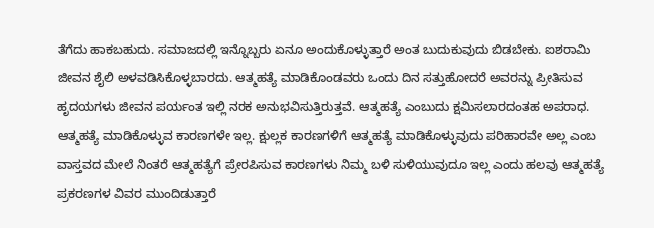ತೆಗೆದು ಹಾಕಬಹುದು. ಸಮಾಜದಲ್ಲಿ ಇನ್ನೊಬ್ಬರು ಏನೂ ಅಂದುಕೊಳ್ಳುತ್ತಾರೆ ಅಂತ ಬುದುಕುವುದು ಬಿಡಬೇಕು. ಐಶರಾಮಿ ಜೀವನ ಶೈಲಿ ಅಳವಡಿಸಿಕೊಳ್ಳಬಾರದು. ಆತ್ಮಹತ್ಯೆ ಮಾಡಿಕೊಂಡವರು ಒಂದು ದಿನ ಸತ್ತುಹೋದರೆ ಅವರನ್ನು ಪ್ರೀತಿಸುವ ಹೃದಯಗಳು ಜೀವನ ಪರ್ಯಂತ ಇಲ್ಲಿ ನರಕ ಅನುಭವಿಸುತ್ತಿರುತ್ತವೆ. ಆತ್ಮಹತ್ಯೆ ಎಂಬುದು ಕ್ಷಮಿಸಲಾರದಂತಹ ಅಪರಾಧ. ಆತ್ಮಹತ್ಯೆ ಮಾಡಿಕೊಳ್ಳುವ ಕಾರಣಗಳೇ ಇಲ್ಲ. ಕ್ಷುಲ್ಲಕ ಕಾರಣಗಳಿಗೆ ಆತ್ಮಹತ್ಯೆ ಮಾಡಿಕೊಳ್ಳುವುದು ಪರಿಹಾರವೇ ಅಲ್ಲ ಎಂಬ ವಾಸ್ತವದ ಮೇಲೆ ನಿಂತರೆ ಆತ್ಮಹತ್ಯೆಗೆ ಪ್ರೇರಪಿಸುವ ಕಾರಣಗಳು ನಿಮ್ಮ ಬಳಿ ಸುಳಿಯುವುದೂ ಇಲ್ಲ ಎಂದು ಹಲವು ಆತ್ಮಹತ್ಯೆ ಪ್ರಕರಣಗಳ ವಿವರ ಮುಂದಿಡುತ್ತಾರೆ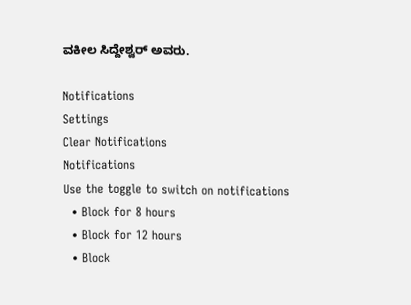ವಕೀಲ ಸಿದ್ದೇಶ್ವರ್ ಅವರು.

Notifications
Settings
Clear Notifications
Notifications
Use the toggle to switch on notifications
  • Block for 8 hours
  • Block for 12 hours
  • Block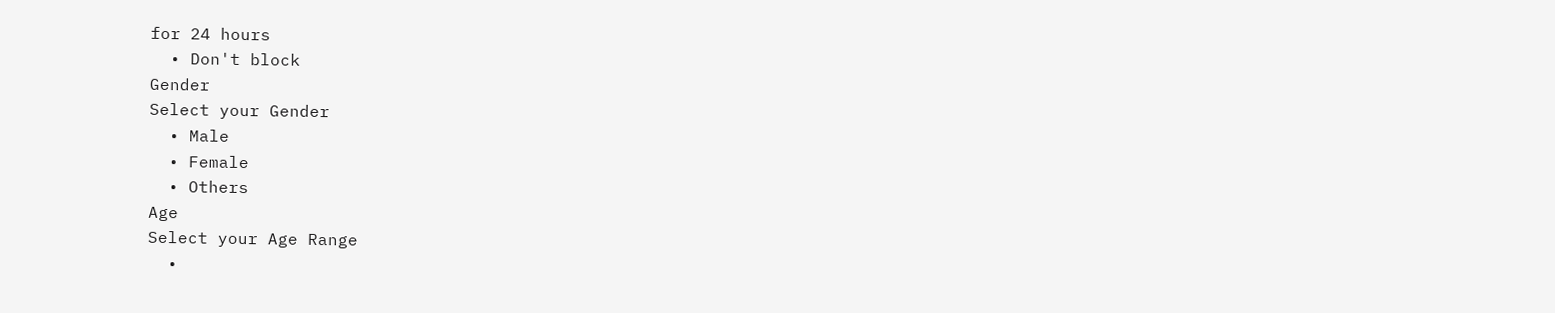for 24 hours
  • Don't block
Gender
Select your Gender
  • Male
  • Female
  • Others
Age
Select your Age Range
  •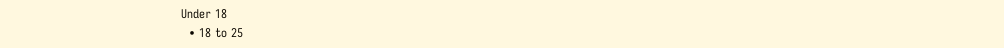Under 18
  • 18 to 25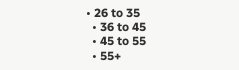• 26 to 35
  • 36 to 45
  • 45 to 55
  • 55+